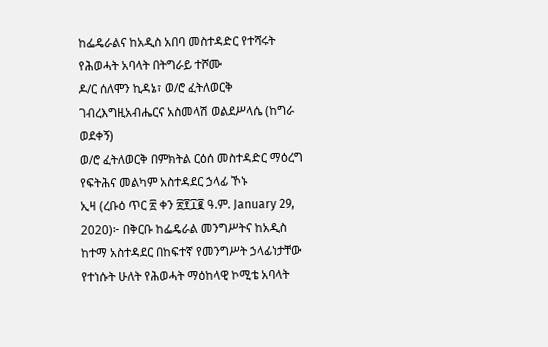ከፌዴራልና ከአዲስ አበባ መስተዳድር የተሻሩት የሕወሓት አባላት በትግራይ ተሾሙ
ዶ/ር ሰለሞን ኪዳኔ፣ ወ/ሮ ፈትለወርቅ ገብረእግዚአብሔርና አስመላሽ ወልደሥላሴ (ከግራ ወደቀኝ)
ወ/ሮ ፈትለወርቅ በምክትል ርዕሰ መስተዳድር ማዕረግ የፍትሕና መልካም አስተዳደር ኃላፊ ኾኑ
ኢዛ (ረቡዕ ጥር ፳ ቀን ፳፻፲፪ ዓ.ም. January 29, 2020)፦ በቅርቡ ከፌዴራል መንግሥትና ከአዲስ ከተማ አስተዳደር በከፍተኛ የመንግሥት ኃላፊነታቸው የተነሱት ሁለት የሕወሓት ማዕከላዊ ኮሚቴ አባላት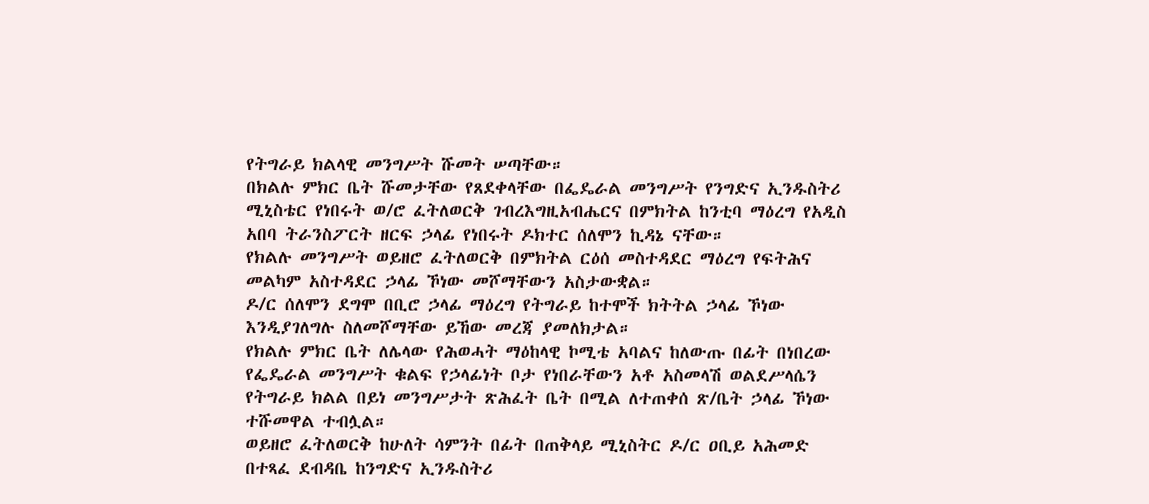የትግራይ ክልላዊ መንግሥት ሹመት ሠጣቸው።
በክልሉ ምክር ቤት ሹመታቸው የጸደቀላቸው በፌዴራል መንግሥት የንግድና ኢንዱስትሪ ሚኒስቴር የነበሩት ወ/ሮ ፈትለወርቅ ገብረእግዚአብሔርና በምክትል ከንቲባ ማዕረግ የአዲስ አበባ ትራንስፖርት ዘርፍ ኃላፊ የነበሩት ዶክተር ሰለሞን ኪዳኔ ናቸው።
የክልሉ መንግሥት ወይዘሮ ፈትለወርቅ በምክትል ርዕሰ መስተዳደር ማዕረግ የፍትሕና መልካም አስተዳደር ኃላፊ ኾነው መሾማቸውን አስታውቋል።
ዶ/ር ሰለሞን ደግሞ በቢሮ ኃላፊ ማዕረግ የትግራይ ከተሞች ክትትል ኃላፊ ኾነው እንዲያገለግሉ ስለመሾማቸው ይኸው መረጃ ያመለክታል።
የክልሉ ምክር ቤት ለሌላው የሕወሓት ማዕከላዊ ኮሚቴ አባልና ከለውጡ በፊት በነበረው የፌዴራል መንግሥት ቁልፍ የኃላፊነት ቦታ የነበራቸውን አቶ አስመላሽ ወልደሥላሴን የትግራይ ክልል በይነ መንግሥታት ጽሕፈት ቤት በሚል ለተጠቀሰ ጽ/ቤት ኃላፊ ኾነው ተሹመዋል ተብሏል።
ወይዘሮ ፈትለወርቅ ከሁለት ሳምንት በፊት በጠቅላይ ሚኒስትር ዶ/ር ዐቢይ አሕመድ በተጻፈ ደብዳቤ ከንግድና ኢንዱስትሪ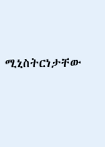ሚኒስትርነታቸው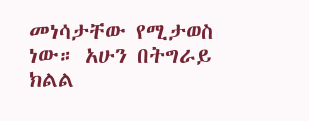መነሳታቸው የሚታወስ ነው። አሁን በትግራይ ክልል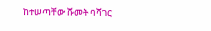ከተሠጣቸው ሹመት ባሻገር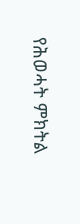የሕወሓት ምክትል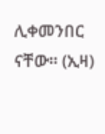ሊቀመንበር ናቸው። (ኢዛ)